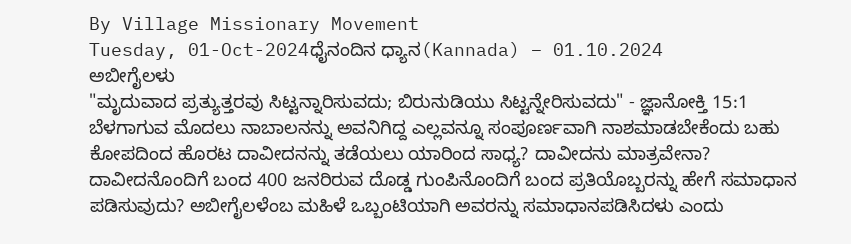By Village Missionary Movement
Tuesday, 01-Oct-2024ಧೈನಂದಿನ ಧ್ಯಾನ(Kannada) – 01.10.2024
ಅಬೀಗೈಲಳು
"ಮೃದುವಾದ ಪ್ರತ್ಯುತ್ತರವು ಸಿಟ್ಟನ್ನಾರಿಸುವದು; ಬಿರುನುಡಿಯು ಸಿಟ್ಟನ್ನೇರಿಸುವದು" - ಜ್ಞಾನೋಕ್ತಿ 15:1
ಬೆಳಗಾಗುವ ಮೊದಲು ನಾಬಾಲನನ್ನು ಅವನಿಗಿದ್ದ ಎಲ್ಲವನ್ನೂ ಸಂಪೂರ್ಣವಾಗಿ ನಾಶಮಾಡಬೇಕೆಂದು ಬಹು ಕೋಪದಿಂದ ಹೊರಟ ದಾವೀದನನ್ನು ತಡೆಯಲು ಯಾರಿಂದ ಸಾಧ್ಯ? ದಾವೀದನು ಮಾತ್ರವೇನಾ? ದಾವೀದನೊಂದಿಗೆ ಬಂದ 400 ಜನರಿರುವ ದೊಡ್ಡ ಗುಂಪಿನೊಂದಿಗೆ ಬಂದ ಪ್ರತಿಯೊಬ್ಬರನ್ನು ಹೇಗೆ ಸಮಾಧಾನ ಪಡಿಸುವುದು? ಅಬೀಗೈಲಳೆಂಬ ಮಹಿಳೆ ಒಬ್ಬಂಟಿಯಾಗಿ ಅವರನ್ನು ಸಮಾಧಾನಪಡಿಸಿದಳು ಎಂದು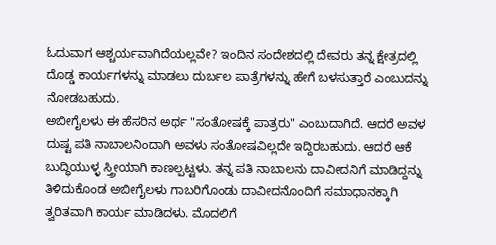ಓದುವಾಗ ಆಶ್ಚರ್ಯವಾಗಿದೆಯಲ್ಲವೇ? ಇಂದಿನ ಸಂದೇಶದಲ್ಲಿ ದೇವರು ತನ್ನ ಕ್ಷೇತ್ರದಲ್ಲಿ ದೊಡ್ಡ ಕಾರ್ಯಗಳನ್ನು ಮಾಡಲು ದುರ್ಬಲ ಪಾತ್ರೆಗಳನ್ನು ಹೇಗೆ ಬಳಸುತ್ತಾರೆ ಎಂಬುದನ್ನು ನೋಡಬಹುದು.
ಅಬೀಗೈಲಳು ಈ ಹೆಸರಿನ ಅರ್ಥ "ಸಂತೋಷಕ್ಕೆ ಪಾತ್ರರು" ಎಂಬುದಾಗಿದೆ. ಆದರೆ ಅವಳ ದುಷ್ಟ ಪತಿ ನಾಬಾಲನಿಂದಾಗಿ ಅವಳು ಸಂತೋಷವಿಲ್ಲದೇ ಇದ್ದಿರಬಹುದು. ಆದರೆ ಆಕೆ ಬುದ್ಧಿಯುಳ್ಳ ಸ್ತ್ರೀಯಾಗಿ ಕಾಣಲ್ಪಟ್ಟಳು. ತನ್ನ ಪತಿ ನಾಬಾಲನು ದಾವೀದನಿಗೆ ಮಾಡಿದ್ದನ್ನು ತಿಳಿದುಕೊಂಡ ಅಬೀಗೈಲಳು ಗಾಬರಿಗೊಂಡು ದಾವೀದನೊಂದಿಗೆ ಸಮಾಧಾನಕ್ಕಾಗಿ ತ್ವರಿತವಾಗಿ ಕಾರ್ಯ ಮಾಡಿದಳು. ಮೊದಲಿಗೆ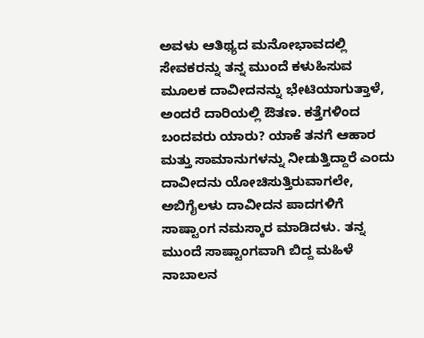ಅವಳು ಆತಿಥ್ಯದ ಮನೋಭಾವದಲ್ಲಿ ಸೇವಕರನ್ನು ತನ್ನ ಮುಂದೆ ಕಳುಹಿಸುವ ಮೂಲಕ ದಾವೀದನನ್ನು ಭೇಟಿಯಾಗುತ್ತಾಳೆ, ಅಂದರೆ ದಾರಿಯಲ್ಲಿ ಔತಣ. ಕತ್ತೆಗಳಿಂದ ಬಂದವರು ಯಾರು? ಯಾಕೆ ತನಗೆ ಆಹಾರ ಮತ್ತು ಸಾಮಾನುಗಳನ್ನು ನೀಡುತ್ತಿದ್ದಾರೆ ಎಂದು ದಾವೀದನು ಯೋಚಿಸುತ್ತಿರುವಾಗಲೇ, ಅಬಿಗೈಲಳು ದಾವೀದನ ಪಾದಗಳಿಗೆ ಸಾಷ್ಟಾಂಗ ನಮಸ್ಕಾರ ಮಾಡಿದಳು. ತನ್ನ ಮುಂದೆ ಸಾಷ್ಟಾಂಗವಾಗಿ ಬಿದ್ದ ಮಹಿಳೆ ನಾಬಾಲನ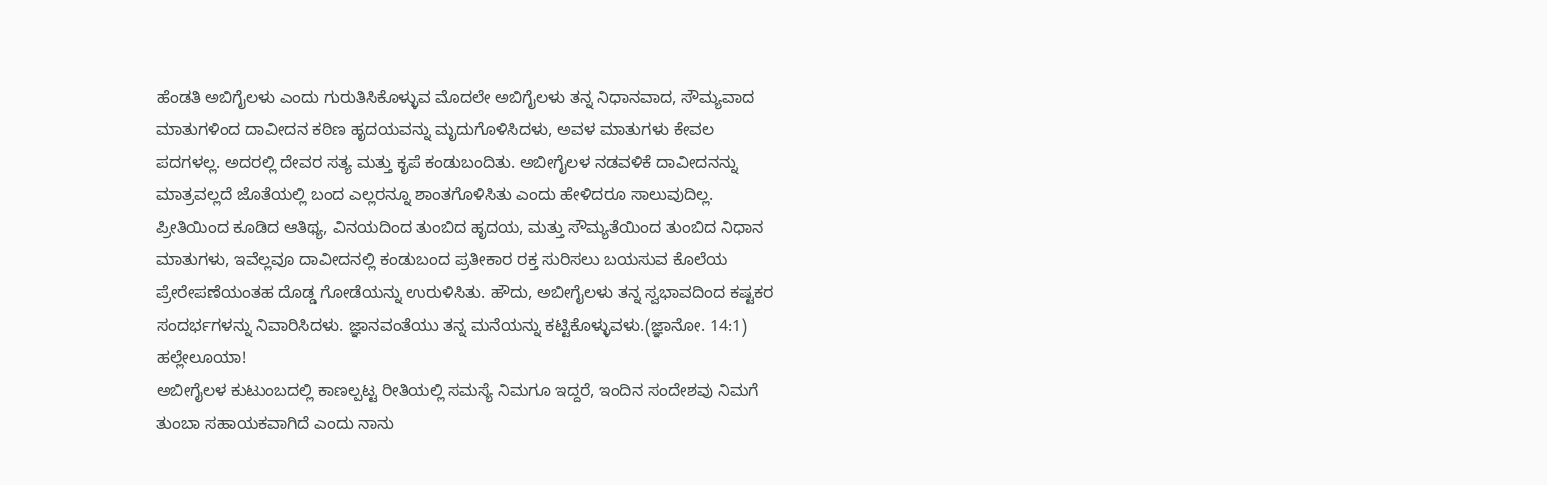ಹೆಂಡತಿ ಅಬಿಗೈಲಳು ಎಂದು ಗುರುತಿಸಿಕೊಳ್ಳುವ ಮೊದಲೇ ಅಬಿಗೈಲಳು ತನ್ನ ನಿಧಾನವಾದ, ಸೌಮ್ಯವಾದ ಮಾತುಗಳಿಂದ ದಾವೀದನ ಕಠಿಣ ಹೃದಯವನ್ನು ಮೃದುಗೊಳಿಸಿದಳು, ಅವಳ ಮಾತುಗಳು ಕೇವಲ ಪದಗಳಲ್ಲ. ಅದರಲ್ಲಿ ದೇವರ ಸತ್ಯ ಮತ್ತು ಕೃಪೆ ಕಂಡುಬಂದಿತು. ಅಬೀಗೈಲಳ ನಡವಳಿಕೆ ದಾವೀದನನ್ನು ಮಾತ್ರವಲ್ಲದೆ ಜೊತೆಯಲ್ಲಿ ಬಂದ ಎಲ್ಲರನ್ನೂ ಶಾಂತಗೊಳಿಸಿತು ಎಂದು ಹೇಳಿದರೂ ಸಾಲುವುದಿಲ್ಲ. ಪ್ರೀತಿಯಿಂದ ಕೂಡಿದ ಆತಿಥ್ಯ, ವಿನಯದಿಂದ ತುಂಬಿದ ಹೃದಯ, ಮತ್ತು ಸೌಮ್ಯತೆಯಿಂದ ತುಂಬಿದ ನಿಧಾನ ಮಾತುಗಳು, ಇವೆಲ್ಲವೂ ದಾವೀದನಲ್ಲಿ ಕಂಡುಬಂದ ಪ್ರತೀಕಾರ ರಕ್ತ ಸುರಿಸಲು ಬಯಸುವ ಕೊಲೆಯ ಪ್ರೇರೇಪಣೆಯಂತಹ ದೊಡ್ಡ ಗೋಡೆಯನ್ನು ಉರುಳಿಸಿತು. ಹೌದು, ಅಬೀಗೈಲಳು ತನ್ನ ಸ್ವಭಾವದಿಂದ ಕಷ್ಟಕರ ಸಂದರ್ಭಗಳನ್ನು ನಿವಾರಿಸಿದಳು. ಜ್ಞಾನವಂತೆಯು ತನ್ನ ಮನೆಯನ್ನು ಕಟ್ಟಿಕೊಳ್ಳುವಳು.(ಜ್ಞಾನೋ. 14:1) ಹಲ್ಲೇಲೂಯಾ!
ಅಬೀಗೈಲಳ ಕುಟುಂಬದಲ್ಲಿ ಕಾಣಲ್ಪಟ್ಟ ರೀತಿಯಲ್ಲಿ ಸಮಸ್ಯೆ ನಿಮಗೂ ಇದ್ದರೆ, ಇಂದಿನ ಸಂದೇಶವು ನಿಮಗೆ ತುಂಬಾ ಸಹಾಯಕವಾಗಿದೆ ಎಂದು ನಾನು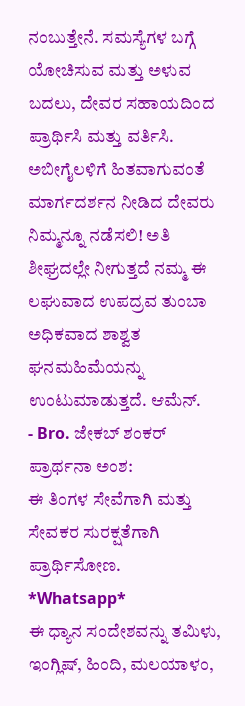ನಂಬುತ್ತೇನೆ. ಸಮಸ್ಯೆಗಳ ಬಗ್ಗೆ ಯೋಚಿಸುವ ಮತ್ತು ಅಳುವ ಬದಲು, ದೇವರ ಸಹಾಯದಿಂದ ಪ್ರಾರ್ಥಿಸಿ ಮತ್ತು ವರ್ತಿಸಿ. ಅಬೀಗೈಲಳಿಗೆ ಹಿತವಾಗುವಂತೆ ಮಾರ್ಗದರ್ಶನ ನೀಡಿದ ದೇವರು ನಿಮ್ಮನ್ನೂ ನಡೆಸಲಿ! ಅತಿ ಶೀಘ್ರದಲ್ಲೇ ನೀಗುತ್ತದೆ ನಮ್ಮ ಈ ಲಘುವಾದ ಉಪದ್ರವ ತುಂಬಾ ಅಧಿಕವಾದ ಶಾಶ್ವತ ಘನಮಹಿಮೆಯನ್ನು ಉಂಟುಮಾಡುತ್ತದೆ. ಆಮೆನ್.
- Bro. ಜೇಕಬ್ ಶಂಕರ್
ಪ್ರಾರ್ಥನಾ ಅಂಶ:
ಈ ತಿಂಗಳ ಸೇವೆಗಾಗಿ ಮತ್ತು ಸೇವಕರ ಸುರಕ್ಷತೆಗಾಗಿ ಪ್ರಾರ್ಥಿಸೋಣ.
*Whatsapp*
ಈ ಧ್ಯಾನ ಸಂದೇಶವನ್ನು ತಮಿಳು, ಇಂಗ್ಲಿಷ್, ಹಿಂದಿ, ಮಲಯಾಳಂ,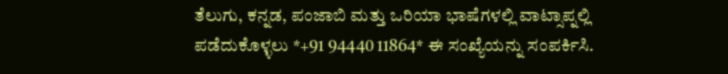ತೆಲುಗು, ಕನ್ನಡ, ಪಂಜಾಬಿ ಮತ್ತು ಒರಿಯಾ ಭಾಷೆಗಳಲ್ಲಿ ವಾಟ್ಸಾಪ್ನಲ್ಲಿ ಪಡೆದುಕೊಳ್ಳಲು *+91 94440 11864* ಈ ಸಂಖ್ಯೆಯನ್ನು ಸಂಪರ್ಕಿಸಿ.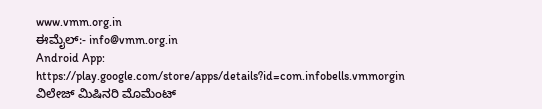www.vmm.org.in
ಈಮೈಲ್:- info@vmm.org.in
Android App: https://play.google.com/store/apps/details?id=com.infobells.vmmorgin
ವಿಲೇಜ್ ಮಿಷಿನರಿ ಮೊಮೆಂಟ್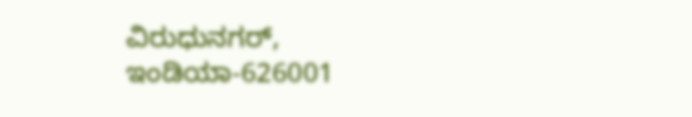ವಿರುಧುನಗರ್, ಇಂಡಿಯಾ-626001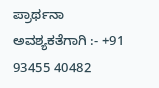ಪ್ರಾರ್ಥನಾ ಅವಶ್ಯಕತೆಗಾಗಿ :- +91 93455 40482